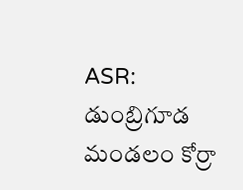ASR: డుంబ్రిగూడ మండలం కోర్రా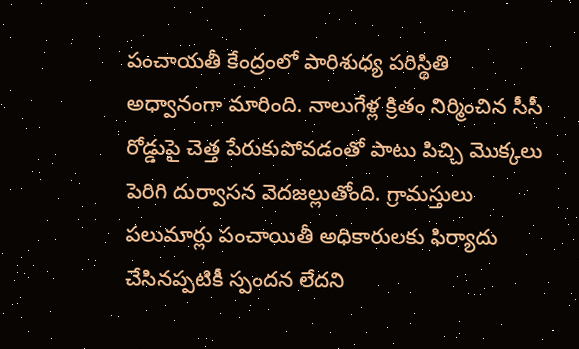పంచాయతీ కేంద్రంలో పారిశుధ్య పరిస్థితి అధ్వానంగా మారింది. నాలుగేళ్ల క్రితం నిర్మించిన సీసీ రోడ్డుపై చెత్త పేరుకుపోవడంతో పాటు పిచ్చి మొక్కలు పెరిగి దుర్వాసన వెదజల్లుతోంది. గ్రామస్తులు పలుమార్లు పంచాయితీ అధికారులకు ఫిర్యాదు చేసినప్పటికీ స్పందన లేదని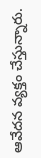ఆవేదన వ్యక్తం చేస్తున్నారు.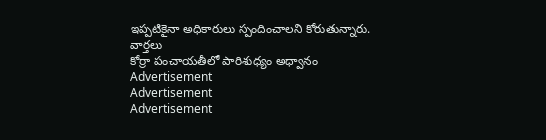ఇప్పటికైనా అధికారులు స్పందించాలని కోరుతున్నారు.
వార్తలు
కోర్రా పంచాయతీలో పారిశుధ్యం అధ్వానం
Advertisement
Advertisement
Advertisement